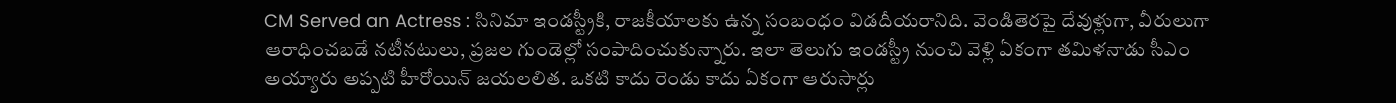CM Served an Actress : సినిమా ఇండస్ట్రీకి, రాజకీయాలకు ఉన్న సంబంధం విడదీయరానిది. వెండితెరపై దేవుళ్లుగా, వీరులుగా ఆరాధించబడే నటీనటులు, ప్రజల గుండెల్లో సంపాదించుకున్నారు. ఇలా తెలుగు ఇండస్ట్రీ నుంచి వెళ్లి ఏకంగా తమిళనాడు సీఎం అయ్యారు అప్పటి హీరోయిన్ జయలలిత. ఒకటి కాదు రెండు కాదు ఏకంగా ఆరుసార్లు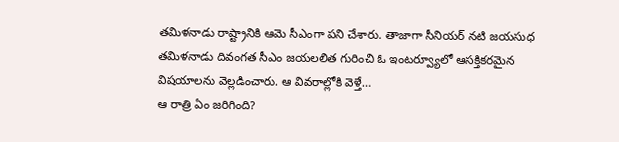తమిళనాడు రాష్ట్రానికి ఆమె సీఎంగా పని చేశారు. తాజాగా సీనియర్ నటి జయసుధ తమిళనాడు దివంగత సీఎం జయలలిత గురించి ఓ ఇంటర్వ్యూలో ఆసక్తికరమైన విషయాలను వెల్లడించారు. ఆ వివరాల్లోకి వెళ్తే…
ఆ రాత్రి ఏం జరిగింది?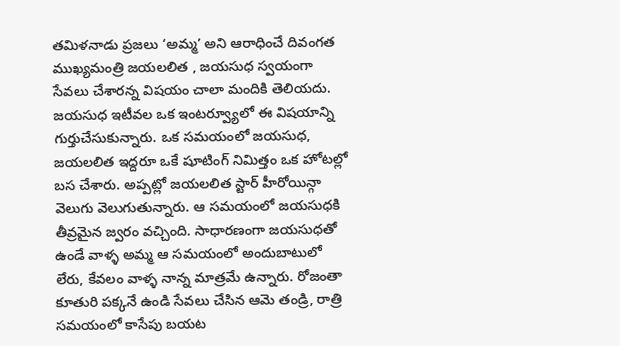తమిళనాడు ప్రజలు ‘అమ్మ’ అని ఆరాధించే దివంగత ముఖ్యమంత్రి జయలలిత , జయసుధ స్వయంగా సేవలు చేశారన్న విషయం చాలా మందికి తెలియదు. జయసుధ ఇటీవల ఒక ఇంటర్వ్యూలో ఈ విషయాన్ని గుర్తుచేసుకున్నారు. ఒక సమయంలో జయసుధ, జయలలిత ఇద్దరూ ఒకే షూటింగ్ నిమిత్తం ఒక హోటల్లో బస చేశారు. అప్పట్లో జయలలిత స్టార్ హీరోయిన్గా వెలుగు వెలుగుతున్నారు. ఆ సమయంలో జయసుధకి తీవ్రమైన జ్వరం వచ్చింది. సాధారణంగా జయసుధతో ఉండే వాళ్ళ అమ్మ ఆ సమయంలో అందుబాటులో లేరు, కేవలం వాళ్ళ నాన్న మాత్రమే ఉన్నారు. రోజంతా కూతురి పక్కనే ఉండి సేవలు చేసిన ఆమె తండ్రి, రాత్రి సమయంలో కాసేపు బయట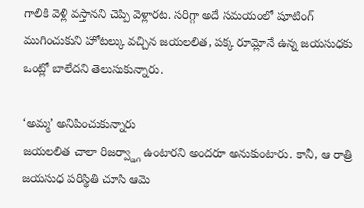గాలికి వెళ్లి వస్తానని చెప్పి వెళ్లారట. సరిగ్గా అదే సమయంలో షూటింగ్ ముగించుకుని హోటల్కు వచ్చిన జయలలిత, పక్క రూమ్లోనే ఉన్న జయసుధకు ఒంట్లో బాలేదని తెలుసుకున్నారు.

‘అమ్మ’ అనిపించుకున్నారు
జయలలిత చాలా రిజర్వ్డ్గా ఉంటారని అందరూ అనుకుంటారు. కానీ, ఆ రాత్రి జయసుధ పరిస్థితి చూసి ఆమె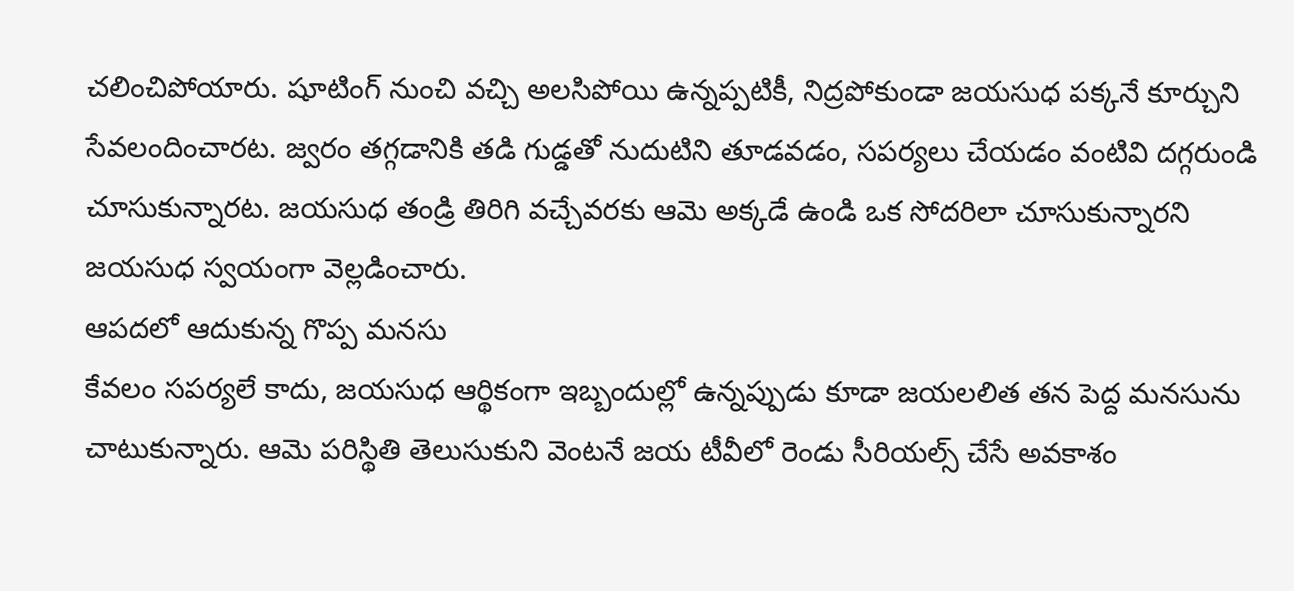చలించిపోయారు. షూటింగ్ నుంచి వచ్చి అలసిపోయి ఉన్నప్పటికీ, నిద్రపోకుండా జయసుధ పక్కనే కూర్చుని సేవలందించారట. జ్వరం తగ్గడానికి తడి గుడ్డతో నుదుటిని తూడవడం, సపర్యలు చేయడం వంటివి దగ్గరుండి చూసుకున్నారట. జయసుధ తండ్రి తిరిగి వచ్చేవరకు ఆమె అక్కడే ఉండి ఒక సోదరిలా చూసుకున్నారని జయసుధ స్వయంగా వెల్లడించారు.
ఆపదలో ఆదుకున్న గొప్ప మనసు
కేవలం సపర్యలే కాదు, జయసుధ ఆర్థికంగా ఇబ్బందుల్లో ఉన్నప్పుడు కూడా జయలలిత తన పెద్ద మనసును చాటుకున్నారు. ఆమె పరిస్థితి తెలుసుకుని వెంటనే జయ టీవీలో రెండు సీరియల్స్ చేసే అవకాశం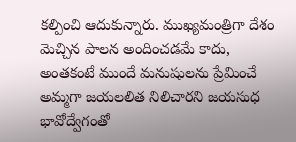కల్పించి ఆదుకున్నారు. ముఖ్యమంత్రిగా దేశం మెచ్చిన పాలన అందించడమే కాదు, అంతకంటే ముందే మనుషులను ప్రేమించే అమ్మగా జయలలిత నిలిచారని జయసుధ భావోద్వేగంతో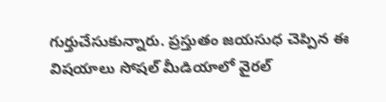గుర్తుచేసుకున్నారు. ప్రస్తుతం జయసుధ చెప్పిన ఈ విషయాలు సోషల్ మీడియాలో వైరల్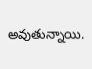అవుతున్నాయి.